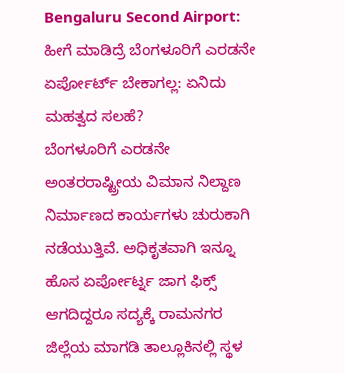Bengaluru Second Airport: ಹೀಗೆ ಮಾಡಿದ್ರೆ ಬೆಂಗಳೂರಿಗೆ ಎರಡನೇ ಏರ್ಪೋರ್ಟ್ ಬೇಕಾಗಲ್ಲ: ಏನಿದು ಮಹತ್ವದ ಸಲಹೆ?
ಬೆಂಗಳೂರಿಗೆ ಎರಡನೇ ಅಂತರರಾಷ್ಟ್ರೀಯ ವಿಮಾನ ನಿಲ್ದಾಣ ನಿರ್ಮಾಣದ ಕಾರ್ಯಗಳು ಚುರುಕಾಗಿ ನಡೆಯುತ್ತಿವೆ. ಅಧಿಕೃತವಾಗಿ ಇನ್ನೂ ಹೊಸ ಏರ್ಪೋರ್ಟ್ನ ಜಾಗ ಫಿಕ್ಸ್ ಆಗದಿದ್ದರೂ ಸದ್ಯಕ್ಕೆ ರಾಮನಗರ ಜಿಲ್ಲೆಯ ಮಾಗಡಿ ತಾಲ್ಲೂಕಿನಲ್ಲಿ ಸ್ಥಳ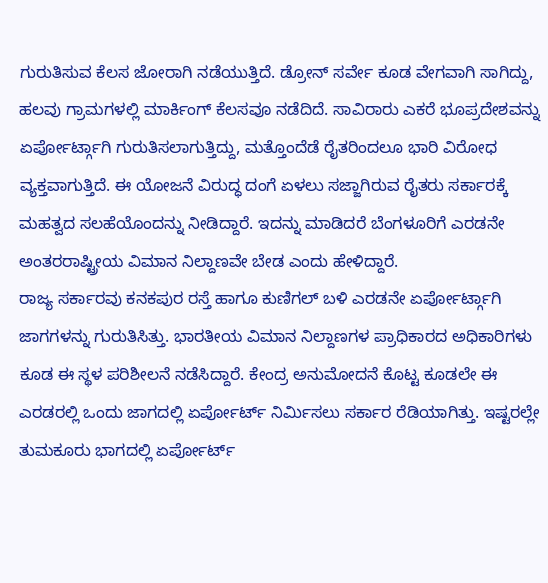ಗುರುತಿಸುವ ಕೆಲಸ ಜೋರಾಗಿ ನಡೆಯುತ್ತಿದೆ. ಡ್ರೋನ್ ಸರ್ವೇ ಕೂಡ ವೇಗವಾಗಿ ಸಾಗಿದ್ದು, ಹಲವು ಗ್ರಾಮಗಳಲ್ಲಿ ಮಾರ್ಕಿಂಗ್ ಕೆಲಸವೂ ನಡೆದಿದೆ. ಸಾವಿರಾರು ಎಕರೆ ಭೂಪ್ರದೇಶವನ್ನು ಏರ್ಪೋರ್ಟ್ಗಾಗಿ ಗುರುತಿಸಲಾಗುತ್ತಿದ್ದು, ಮತ್ತೊಂದೆಡೆ ರೈತರಿಂದಲೂ ಭಾರಿ ವಿರೋಧ ವ್ಯಕ್ತವಾಗುತ್ತಿದೆ. ಈ ಯೋಜನೆ ವಿರುದ್ಧ ದಂಗೆ ಏಳಲು ಸಜ್ಜಾಗಿರುವ ರೈತರು ಸರ್ಕಾರಕ್ಕೆ ಮಹತ್ವದ ಸಲಹೆಯೊಂದನ್ನು ನೀಡಿದ್ದಾರೆ. ಇದನ್ನು ಮಾಡಿದರೆ ಬೆಂಗಳೂರಿಗೆ ಎರಡನೇ ಅಂತರರಾಷ್ಟ್ರೀಯ ವಿಮಾನ ನಿಲ್ದಾಣವೇ ಬೇಡ ಎಂದು ಹೇಳಿದ್ದಾರೆ.
ರಾಜ್ಯ ಸರ್ಕಾರವು ಕನಕಪುರ ರಸ್ತೆ ಹಾಗೂ ಕುಣಿಗಲ್ ಬಳಿ ಎರಡನೇ ಏರ್ಪೋರ್ಟ್ಗಾಗಿ ಜಾಗಗಳನ್ನು ಗುರುತಿಸಿತ್ತು. ಭಾರತೀಯ ವಿಮಾನ ನಿಲ್ದಾಣಗಳ ಪ್ರಾಧಿಕಾರದ ಅಧಿಕಾರಿಗಳು ಕೂಡ ಈ ಸ್ಥಳ ಪರಿಶೀಲನೆ ನಡೆಸಿದ್ದಾರೆ. ಕೇಂದ್ರ ಅನುಮೋದನೆ ಕೊಟ್ಟ ಕೂಡಲೇ ಈ ಎರಡರಲ್ಲಿ ಒಂದು ಜಾಗದಲ್ಲಿ ಏರ್ಪೋರ್ಟ್ ನಿರ್ಮಿಸಲು ಸರ್ಕಾರ ರೆಡಿಯಾಗಿತ್ತು. ಇಷ್ಟರಲ್ಲೇ ತುಮಕೂರು ಭಾಗದಲ್ಲಿ ಏರ್ಪೋರ್ಟ್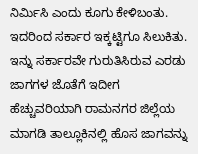ನಿರ್ಮಿಸಿ ಎಂದು ಕೂಗು ಕೇಳಿಬಂತು. ಇದರಿಂದ ಸರ್ಕಾರ ಇಕ್ಕಟ್ಟಿಗೂ ಸಿಲುಕಿತು. ಇನ್ನು ಸರ್ಕಾರವೇ ಗುರುತಿಸಿರುವ ಎರಡು ಜಾಗಗಳ ಜೊತೆಗೆ ಇದೀಗ ಹೆಚ್ಚುವರಿಯಾಗಿ ರಾಮನಗರ ಜಿಲ್ಲೆಯ ಮಾಗಡಿ ತಾಲ್ಲೂಕಿನಲ್ಲಿ ಹೊಸ ಜಾಗವನ್ನು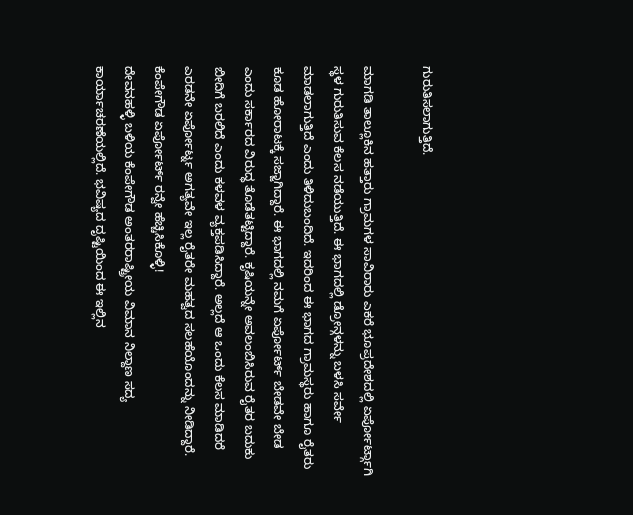ಗುರುತಿಸಲಾಗುತ್ತಿದೆ.

ಮಾಗಡಿ ತಾಲ್ಲೂಕಿನ ಹತ್ತಾರು ಗ್ರಾಮಗಳ ಸಾವಿರಾರು ಎಕರೆ ಭೂಪ್ರದೇಶದಲ್ಲಿ ಏರ್ಪೋರ್ಟ್ಗಾಗಿ ಸ್ಥಳ ಗುರುತಿಸುವ ಕೆಲಸ ನಡೆಯುತ್ತಿದೆ. ಈ ಭಾಗದಲ್ಲಿ ಡ್ರೋನ್ಗಳನ್ನು ಬಳಸಿ ಸರ್ವೇ ಮಾಡಲಾಗುತ್ತಿದೆ ಎಂದು ತಿಳಿದುಬಂದಿದೆ. ಇದರಿಂದ ಈ ಭಾಗದ ಗ್ರಾಮಸ್ಥರು ಹಾಗೂ ರೈತರು ಕೂಡ ಹೋರಾಟಕ್ಕೆ ಸಜ್ಜಾಗಿದ್ದಾರೆ. ಈ ಭಾಗದಲ್ಲಿ ನಮಗೆ ಏರ್ಪೋರ್ಟ್ ಬೇಡವೇ ಬೇಡ ಎಂದು ಸರ್ಕಾರದ ವಿರುದ್ಧ ತೊಡೆತಟ್ಟಿದ್ದಾರೆ. ಕೃಷಿಯನ್ನೇ ಅವಲಂಬಿಸಿರುವ ರೈತರ ಬದುಕು ಬೀದಿಗೆ ಬರಲಿದೆ ಎಂದು ಕಳವಳ ವ್ಯಕ್ತಪಡಿಸಿದ್ದಾರೆ. ಅಲ್ಲದೆ ಆ ಒಂದು ಕೆಲಸ ಮಾಡಿದರೆ ಎರಡನೇ ಏರ್ಪೋರ್ಟ್ನ ಅಗತ್ಯವೇ ಇಲ್ಲ ರೈತರೇ ಮಹತ್ವದ ಸಲಹೆಯೊಂದನ್ನು ನೀಡಿದ್ದಾರೆ.
ಕೆಂಪೇಗೌಡ ಏರ್ಪೋರ್ಟ್ ರನ್ವೇ ಹೆಚ್ಚಿಸಿಕೊಳ್ಳಿ!
ದೇವನಹಳ್ಳಿ ಬಳಿಯ ಕೆಂಪೇಗೌಡ ಅಂತರರಾಷ್ಟ್ರೀಯ ವಿಮಾನ ನಿಲ್ದಾಣ ಸದ್ಯ ಕಾರ್ಯಾಚರಣೆಯಲ್ಲಿದೆ. ಭವಿಷ್ಯದ ದೃಷ್ಟಿಯಿಂದ ಈ ಇಲ್ಲಿನ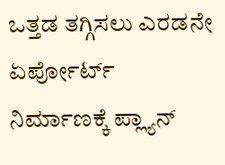ಒತ್ತಡ ತಗ್ಗಿಸಲು ಎರಡನೇ ಏರ್ಪೋರ್ಟ್ ನಿರ್ಮಾಣಕ್ಕೆ ಪ್ಲ್ಯಾನ್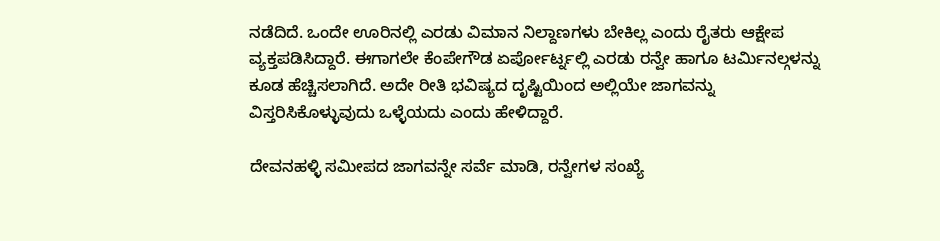ನಡೆದಿದೆ. ಒಂದೇ ಊರಿನಲ್ಲಿ ಎರಡು ವಿಮಾನ ನಿಲ್ದಾಣಗಳು ಬೇಕಿಲ್ಲ ಎಂದು ರೈತರು ಆಕ್ಷೇಪ ವ್ಯಕ್ತಪಡಿಸಿದ್ದಾರೆ. ಈಗಾಗಲೇ ಕೆಂಪೇಗೌಡ ಏರ್ಪೋರ್ಟ್ನಲ್ಲಿ ಎರಡು ರನ್ವೇ ಹಾಗೂ ಟರ್ಮಿನಲ್ಗಳನ್ನು ಕೂಡ ಹೆಚ್ಚಿಸಲಾಗಿದೆ. ಅದೇ ರೀತಿ ಭವಿಷ್ಯದ ದೃಷ್ಟಿಯಿಂದ ಅಲ್ಲಿಯೇ ಜಾಗವನ್ನು ವಿಸ್ತರಿಸಿಕೊಳ್ಳುವುದು ಒಳ್ಳೆಯದು ಎಂದು ಹೇಳಿದ್ದಾರೆ.

ದೇವನಹಳ್ಳಿ ಸಮೀಪದ ಜಾಗವನ್ನೇ ಸರ್ವೆ ಮಾಡಿ, ರನ್ವೇಗಳ ಸಂಖ್ಯೆ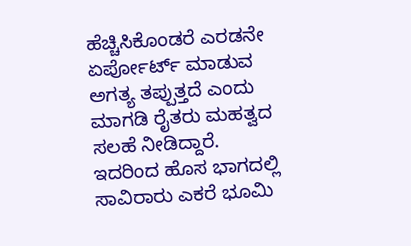ಹೆಚ್ಚಿಸಿಕೊಂಡರೆ ಎರಡನೇ ಏರ್ಪೋರ್ಟ್ ಮಾಡುವ ಅಗತ್ಯ ತಪ್ಪುತ್ತದೆ ಎಂದು ಮಾಗಡಿ ರೈತರು ಮಹತ್ವದ ಸಲಹೆ ನೀಡಿದ್ದಾರೆ. ಇದರಿಂದ ಹೊಸ ಭಾಗದಲ್ಲಿ ಸಾವಿರಾರು ಎಕರೆ ಭೂಮಿ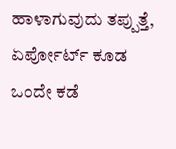ಹಾಳಾಗುವುದು ತಪ್ಪುತ್ತೆ, ಏರ್ಪೋರ್ಟ್ ಕೂಡ ಒಂದೇ ಕಡೆ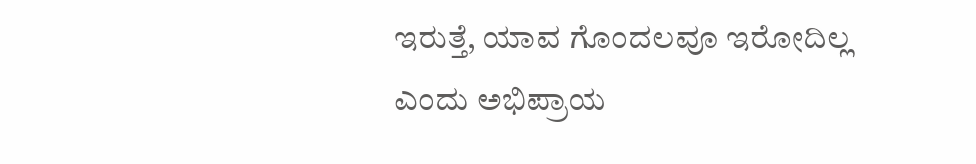ಇರುತ್ತೆ, ಯಾವ ಗೊಂದಲವೂ ಇರೋದಿಲ್ಲ ಎಂದು ಅಭಿಪ್ರಾಯ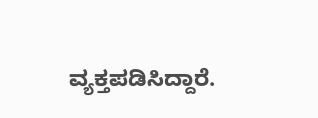ವ್ಯಕ್ತಪಡಿಸಿದ್ದಾರೆ.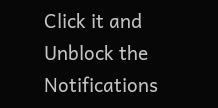Click it and Unblock the Notifications